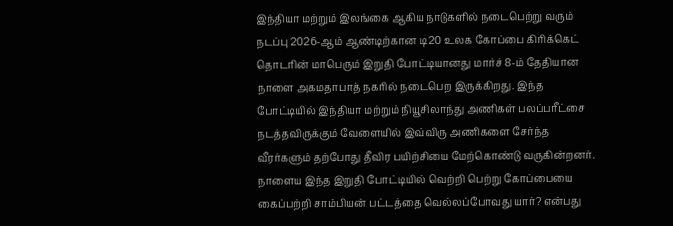இந்தியா மற்றும் இலங்கை ஆகிய நாடுகளில் நடைபெற்று வரும் நடப்பு 2026-ஆம் ஆண்டிற்கான டி20 உலக கோப்பை கிரிக்கெட் தொடரின் மாபெரும் இறுதி போட்டியானது மார்ச் 8-ம் தேதியான நாளை அகமதாபாத் நகரில் நடைபெற இருக்கிறது. இந்த போட்டியில் இந்தியா மற்றும் நியூசிலாந்து அணிகள் பலப்பரீட்சை நடத்தவிருக்கும் வேளையில் இவ்விரு அணிகளை சேர்ந்த வீரர்களும் தற்போது தீவிர பயிற்சியை மேற்கொண்டு வருகின்றனர். நாளைய இந்த இறுதி போட்டியில் வெற்றி பெற்று கோப்பையை கைப்பற்றி சாம்பியன் பட்டத்தை வெல்லப்போவது யார்? என்பது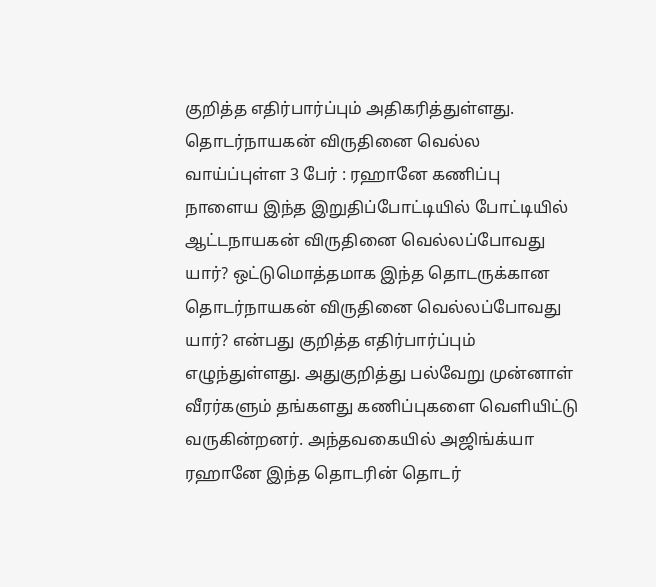குறித்த எதிர்பார்ப்பும் அதிகரித்துள்ளது.
தொடர்நாயகன் விருதினை வெல்ல வாய்ப்புள்ள 3 பேர் : ரஹானே கணிப்பு
நாளைய இந்த இறுதிப்போட்டியில் போட்டியில் ஆட்டநாயகன் விருதினை வெல்லப்போவது யார்? ஒட்டுமொத்தமாக இந்த தொடருக்கான தொடர்நாயகன் விருதினை வெல்லப்போவது யார்? என்பது குறித்த எதிர்பார்ப்பும் எழுந்துள்ளது. அதுகுறித்து பல்வேறு முன்னாள் வீரர்களும் தங்களது கணிப்புகளை வெளியிட்டு வருகின்றனர். அந்தவகையில் அஜிங்க்யா ரஹானே இந்த தொடரின் தொடர்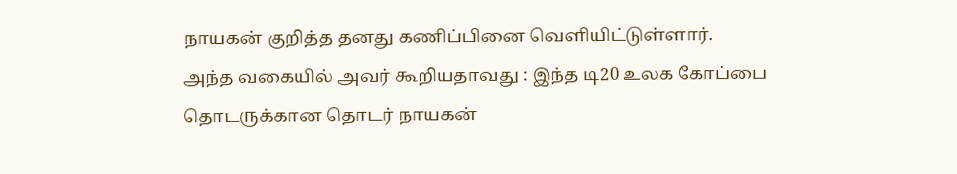நாயகன் குறித்த தனது கணிப்பினை வெளியிட்டுள்ளார்.
அந்த வகையில் அவர் கூறியதாவது : இந்த டி20 உலக கோப்பை தொடருக்கான தொடர் நாயகன்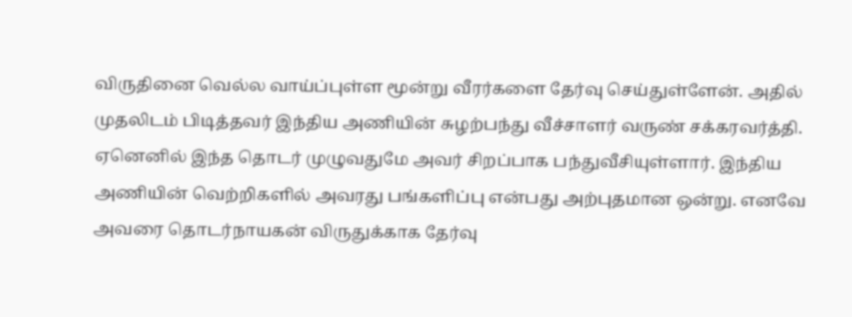விருதினை வெல்ல வாய்ப்புள்ள மூன்று வீரர்களை தேர்வு செய்துள்ளேன். அதில் முதலிடம் பிடித்தவர் இந்திய அணியின் சுழற்பந்து வீச்சாளர் வருண் சக்கரவர்த்தி. ஏனெனில் இந்த தொடர் முழுவதுமே அவர் சிறப்பாக பந்துவீசியுள்ளார். இந்திய அணியின் வெற்றிகளில் அவரது பங்களிப்பு என்பது அற்புதமான ஒன்று. எனவே அவரை தொடர்நாயகன் விருதுக்காக தேர்வு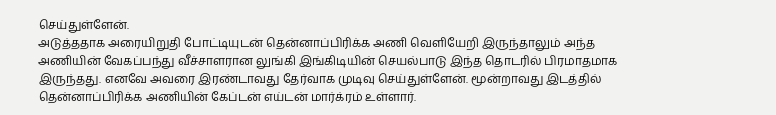செய்துள்ளேன்.
அடுத்ததாக அரையிறுதி போட்டியுடன் தென்னாப்பிரிக்க அணி வெளியேறி இருந்தாலும் அந்த அணியின் வேகப்பந்து வீச்சாளரான லுங்கி இங்கிடியின் செயல்பாடு இந்த தொடரில் பிரமாதமாக இருந்தது. எனவே அவரை இரண்டாவது தேர்வாக முடிவு செய்துள்ளேன். மூன்றாவது இடத்தில் தென்னாப்பிரிக்க அணியின் கேப்டன் எய்டன் மார்க்ரம் உள்ளார்.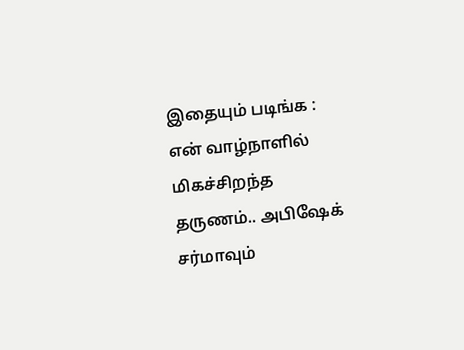இதையும் படிங்க : என் வாழ்நாளில் மிகச்சிறந்த தருணம்.. அபிஷேக் சர்மாவும்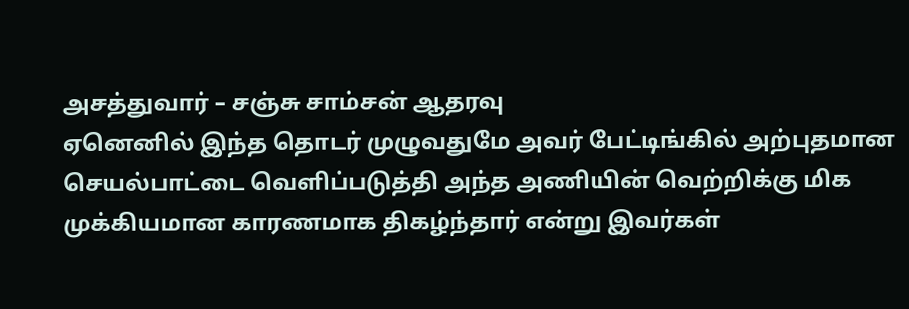அசத்துவார் – சஞ்சு சாம்சன் ஆதரவு
ஏனெனில் இந்த தொடர் முழுவதுமே அவர் பேட்டிங்கில் அற்புதமான செயல்பாட்டை வெளிப்படுத்தி அந்த அணியின் வெற்றிக்கு மிக முக்கியமான காரணமாக திகழ்ந்தார் என்று இவர்கள்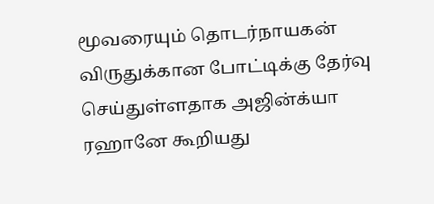மூவரையும் தொடர்நாயகன் விருதுக்கான போட்டிக்கு தேர்வு செய்துள்ளதாக அஜின்க்யா ரஹானே கூறியது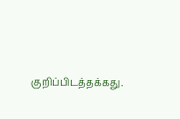குறிப்பிடத்தக்கது.